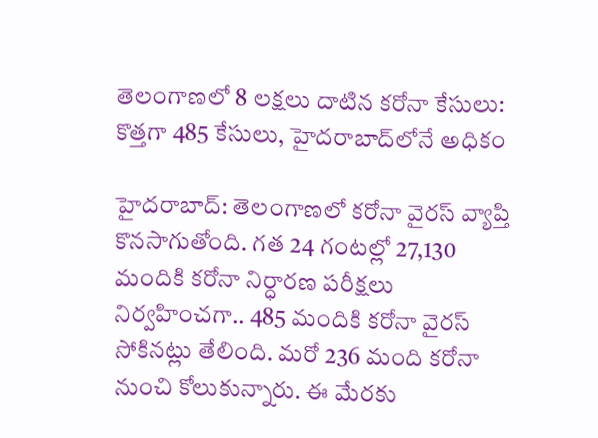తెలంగాణలో 8 లక్షలు దాటిన కరోనా కేసులు: కొత్తగా 485 కేసులు, హైదరాబాద్‌లోనే అధికం

హైదరాబాద్: తెలంగాణలో కరోనా వైరస్ వ్యాప్తి కొనసాగుతోంది. గత 24 గంటల్లో 27,130 మందికి కరోనా నిర్ధారణ పరీక్షలు నిర్వహించగా.. 485 మందికి కరోనా వైరస్ సోకినట్లు తేలింది. మరో 236 మంది కరోనా నుంచి కోలుకున్నారు. ఈ మేరకు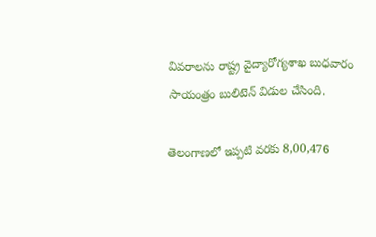వివరాలను రాష్ట్ర వైద్యారోగ్యశాఖ బుధవారం సాయంత్రం బులిటెన్ విడుల చేసింది.

తెలంగాణలో ఇప్పటి వరకు 8,00,476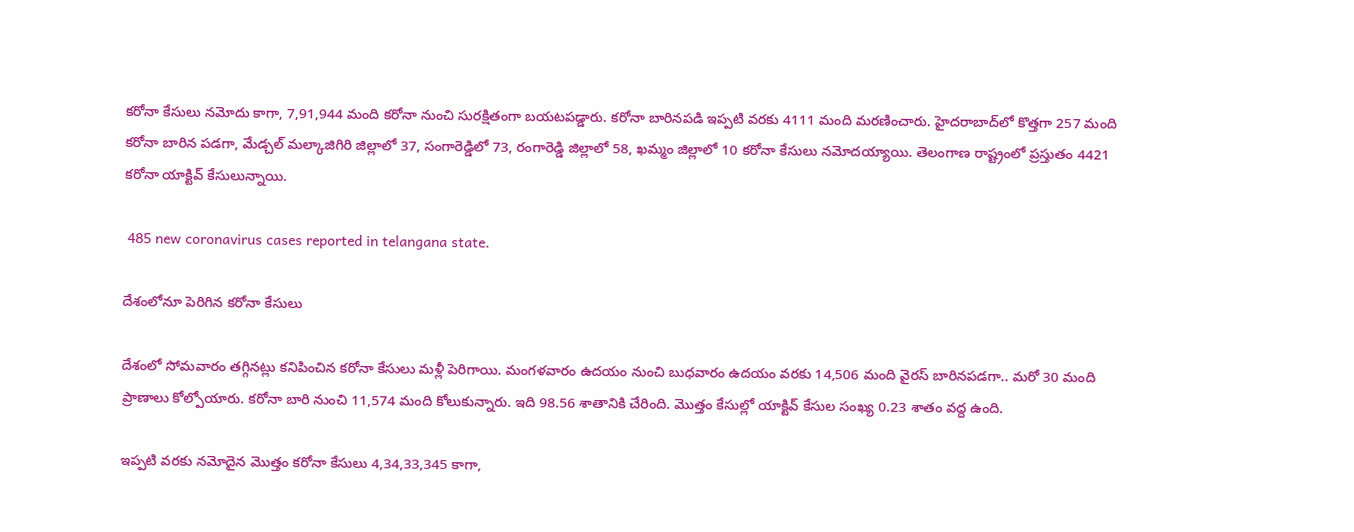కరోనా కేసులు నమోదు కాగా, 7,91,944 మంది కరోనా నుంచి సురక్షితంగా బయటపడ్డారు. కరోనా బారినపడి ఇప్పటి వరకు 4111 మంది మరణించారు. హైదరాబాద్‌లో కొత్తగా 257 మంది కరోనా బారిన పడగా, మేడ్చల్ మల్కాజిగిరి జిల్లాలో 37, సంగారెడ్డిలో 73, రంగారెడ్డి జిల్లాలో 58, ఖమ్మం జిల్లాలో 10 కరోనా కేసులు నమోదయ్యాయి. తెలంగాణ రాష్ట్రంలో ప్రస్తుతం 4421 కరోనా యాక్టివ్ కేసులున్నాయి.

 485 new coronavirus cases reported in telangana state.

దేశంలోనూ పెరిగిన కరోనా కేసులు

దేశంలో సోమవారం తగ్గినట్లు కనిపించిన కరోనా కేసులు మళ్లీ పెరిగాయి. మంగళవారం ఉదయం నుంచి బుధవారం ఉదయం వరకు 14,506 మంది వైరస్ బారినపడగా.. మరో 30 మంది ప్రాణాలు కోల్పోయారు. కరోనా బారి నుంచి 11,574 మంది కోలుకున్నారు. ఇది 98.56 శాతానికి చేరింది. మొత్తం కేసుల్లో యాక్టివ్ కేసుల సంఖ్య 0.23 శాతం వద్ద ఉంది.

ఇప్పటి వరకు నమోదైన మొత్తం కరోనా కేసులు 4,34,33,345 కాగా,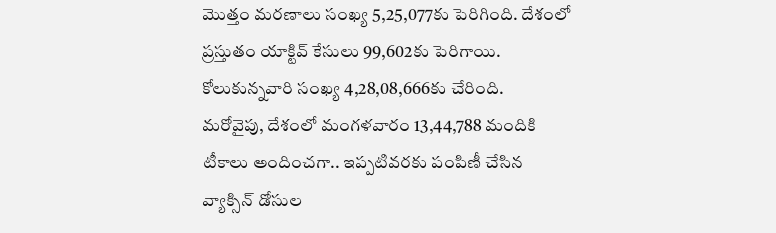మొత్తం మరణాలు సంఖ్య 5,25,077కు పెరిగింది. దేశంలో ప్రస్తుతం యాక్టివ్ కేసులు 99,602కు పెరిగాయి. కోలుకున్నవారి సంఖ్య 4,28,08,666కు చేరింది.
మరోవైపు, దేశంలో మంగళవారం 13,44,788 మందికి టీకాలు అందించగా.. ఇప్పటివరకు పంపిణీ చేసిన వ్యాక్సిన్ డోసుల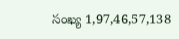సంఖ్య 1,97,46,57,138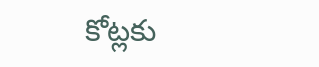కోట్లకు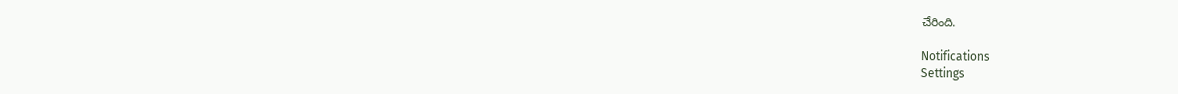చేరింది.

Notifications
Settings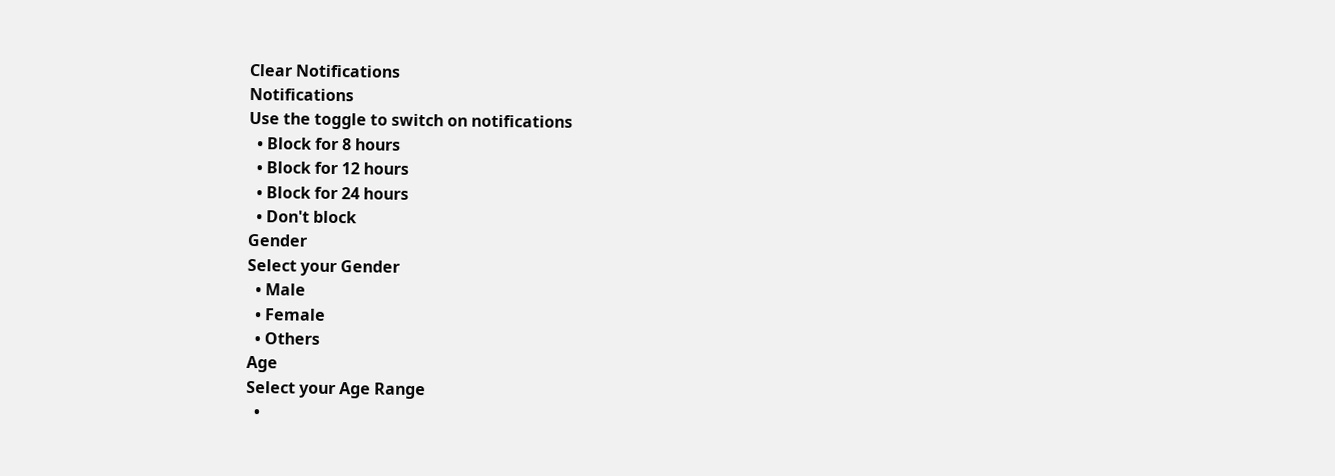Clear Notifications
Notifications
Use the toggle to switch on notifications
  • Block for 8 hours
  • Block for 12 hours
  • Block for 24 hours
  • Don't block
Gender
Select your Gender
  • Male
  • Female
  • Others
Age
Select your Age Range
  •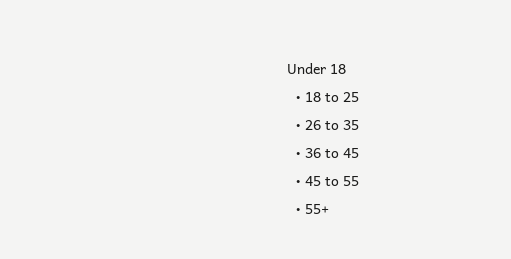Under 18
  • 18 to 25
  • 26 to 35
  • 36 to 45
  • 45 to 55
  • 55+